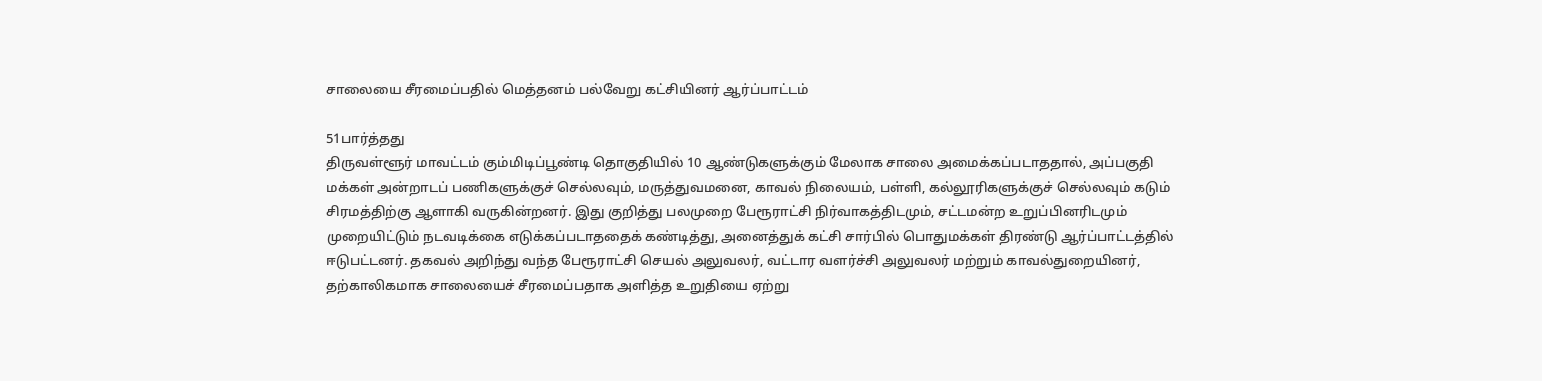சாலையை சீரமைப்பதில் மெத்தனம் பல்வேறு கட்சியினர் ஆர்ப்பாட்டம்

51பார்த்தது
திருவள்ளூர் மாவட்டம் கும்மிடிப்பூண்டி தொகுதியில் 10 ஆண்டுகளுக்கும் மேலாக சாலை அமைக்கப்படாததால், அப்பகுதி மக்கள் அன்றாடப் பணிகளுக்குச் செல்லவும், மருத்துவமனை, காவல் நிலையம், பள்ளி, கல்லூரிகளுக்குச் செல்லவும் கடும் சிரமத்திற்கு ஆளாகி வருகின்றனர். இது குறித்து பலமுறை பேரூராட்சி நிர்வாகத்திடமும், சட்டமன்ற உறுப்பினரிடமும் முறையிட்டும் நடவடிக்கை எடுக்கப்படாததைக் கண்டித்து, அனைத்துக் கட்சி சார்பில் பொதுமக்கள் திரண்டு ஆர்ப்பாட்டத்தில் ஈடுபட்டனர். தகவல் அறிந்து வந்த பேரூராட்சி செயல் அலுவலர், வட்டார வளர்ச்சி அலுவலர் மற்றும் காவல்துறையினர், தற்காலிகமாக சாலையைச் சீரமைப்பதாக அளித்த உறுதியை ஏற்று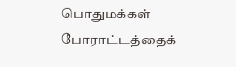பொதுமக்கள் போராட்டத்தைக்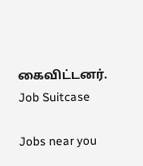கைவிட்டனர்.
Job Suitcase

Jobs near you